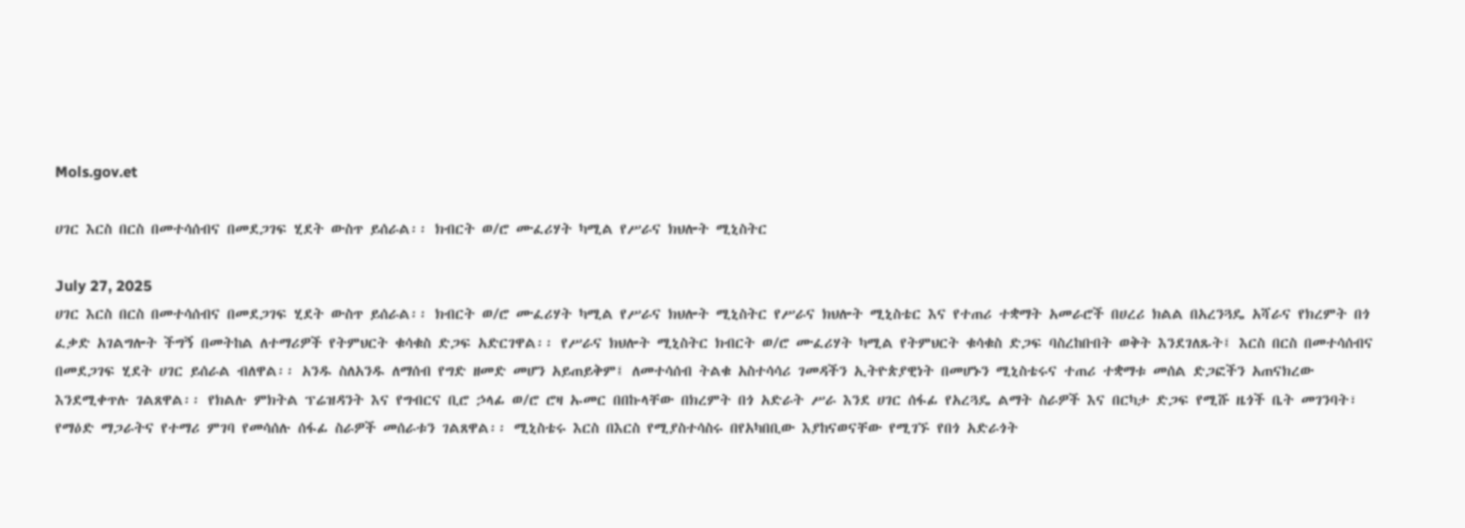Mols.gov.et

ሀገር እርስ በርስ በመተሳሰብና በመደጋገፍ ሂደት ውስጥ ይሰራል፡፡ ክብርት ወ/ሮ ሙፈሪሃት ካሚል የሥራና ክህሎት ሚኒስትር

July 27, 2025
ሀገር እርስ በርስ በመተሳሰብና በመደጋገፍ ሂደት ውስጥ ይሰራል፡፡ ክብርት ወ/ሮ ሙፈሪሃት ካሚል የሥራና ክህሎት ሚኒስትር የሥራና ክህሎት ሚኒስቴር እና የተጠሪ ተቋማት አመራሮች በሀረሪ ክልል በአረንጓዴ አሻራና የክረምት በጎ ፈቃድ አገልግሎት ችግኝ በመትከል ለተማሪዎች የትምህርት ቁሳቁስ ድጋፍ አድርገዋል፡፡ የሥራና ክህሎት ሚኒስትር ክብርት ወ/ሮ ሙፈሪሃት ካሚል የትምህርት ቁሳቁስ ድጋፍ ባስረከቡበት ወቅት እንደገለጹት፤ እርስ በርስ በመተሳሰብና በመደጋገፍ ሂደት ሀገር ይሰራል ብለዋል፡፡ አንዱ ስለአንዱ ለማሰብ የግድ ዘመድ መሆን አይጠይቅም፤ ለመተሳሰብ ትልቁ አስተሳሳሪ ገመዳችን ኢትዮጵያዊነት በመሆኑን ሚኒስቴሩና ተጠሪ ተቋማቱ መሰል ድጋፎችን አጠናክረው እንደሚቀጥሉ ገልጸዋል፡፡ የክልሉ ምክትል ፕሬዝዳንት እና የግብርና ቢሮ ኃላፊ ወ/ሮ ሮዛ ኡመር በበኩላቸው በክረምት በጎ አድራት ሥራ እንደ ሀገር ሰፋፊ የአረጓዴ ልማት ስራዎች እና በርካታ ድጋፍ የሚሹ ዜጎች ቤት መገንባት፣ የማዕድ ማጋራትና የተማሪ ምገባ የመሳሰሉ ሰፋፊ ስራዎች መሰራቱን ገልጸዋል፡፡ ሚኒስቴሩ እርስ በእርስ የሚያስተሳስሩ በየአካበቢው እያከናወናቸው የሚገኙ የበጎ አድራጎት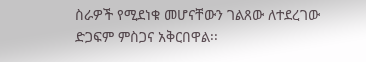ስራዎች የሚደነቁ መሆናቸውን ገልጸው ለተደረገው ድጋፍም ምስጋና አቅርበዋል፡፡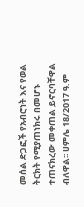መሰል ድጋፎች የአብሮነት እና የወል ትርክት የሚያጠነክሩ በመሆኑ ተጠናክረው መቀጠል ይኖርባቸዋል ብለዋል፡፡ ሀምሌ 18/2017 ዓ.ም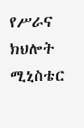የሥራና ክህሎት ሚኒስቴር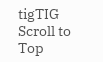tigTIG
Scroll to Top